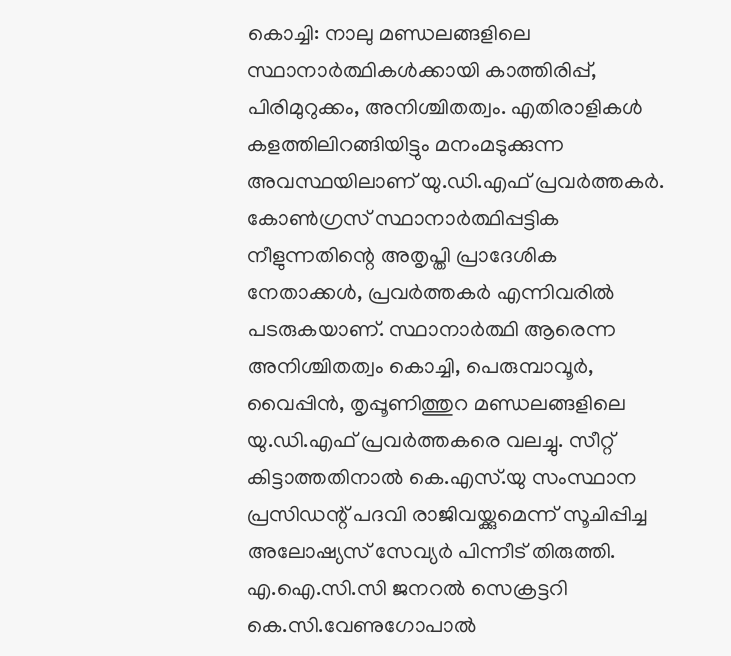കൊച്ചി: നാലു മണ്ഡലങ്ങളിലെ സ്ഥാനാർത്ഥികൾക്കായി കാത്തിരിപ്പ്, പിരിമുറുക്കം, അനിശ്ചിതത്വം. എതിരാളികൾ കളത്തിലിറങ്ങിയിട്ടും മനംമടുക്കുന്ന അവസ്ഥയിലാണ് യു.ഡി.എഫ് പ്രവർത്തകർ. കോൺഗ്രസ് സ്ഥാനാർത്ഥിപ്പട്ടിക നീളുന്നതിന്റെ അതൃപ്തി പ്രാദേശിക നേതാക്കൾ, പ്രവർത്തകർ എന്നിവരിൽ പടരുകയാണ്. സ്ഥാനാർത്ഥി ആരെന്ന അനിശ്ചിതത്വം കൊച്ചി, പെരുമ്പാവൂർ, വൈപ്പിൻ, തൃപ്പൂണിത്തുറ മണ്ഡലങ്ങളിലെ യു.ഡി.എഫ് പ്രവർത്തകരെ വലച്ചു. സീറ്റ് കിട്ടാത്തതിനാൽ കെ.എസ്.യു സംസ്ഥാന പ്രസിഡന്റ് പദവി രാജിവയ്ക്കുമെന്ന് സൂചിപ്പിച്ച അലോഷ്യസ് സേവ്യർ പിന്നീട് തിരുത്തി. എ.ഐ.സി.സി ജനറൽ സെക്രട്ടറി കെ.സി.വേണുഗോപാൽ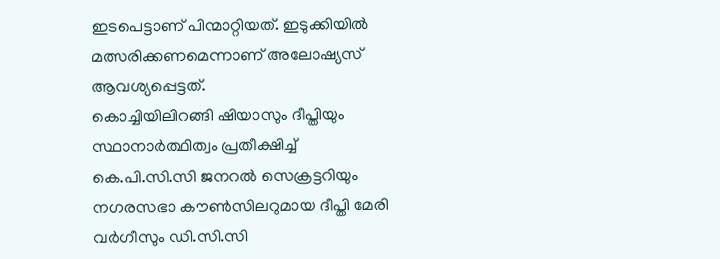ഇടപെട്ടാണ് പിന്മാറ്റിയത്. ഇടുക്കിയിൽ മത്സരിക്കണമെന്നാണ് അലോഷ്യസ് ആവശ്യപ്പെട്ടത്.
കൊച്ചിയിലിറങ്ങി ഷിയാസും ദീപ്തിയും
സ്ഥാനാർത്ഥിത്വം പ്രതീക്ഷിച്ച് കെ.പി.സി.സി ജനറൽ സെക്രട്ടറിയും നഗരസഭാ കൗൺസിലറുമായ ദീപ്തി മേരി വർഗീസും ഡി.സി.സി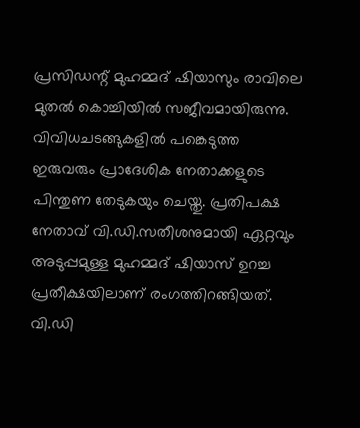പ്രസിഡന്റ് മുഹമ്മദ് ഷിയാസും രാവിലെ മുതൽ കൊച്ചിയിൽ സജീവമായിരുന്നു. വിവിധചടങ്ങുകളിൽ പങ്കെടുത്ത ഇരുവരും പ്രാദേശിക നേതാക്കളുടെ പിന്തുണ തേടുകയും ചെയ്തു. പ്രതിപക്ഷ നേതാവ് വി.ഡി.സതീശനുമായി ഏറ്റവും അടുപ്പമുള്ള മുഹമ്മദ് ഷിയാസ് ഉറച്ച പ്രതീക്ഷയിലാണ് രംഗത്തിറങ്ങിയത്. വി.ഡി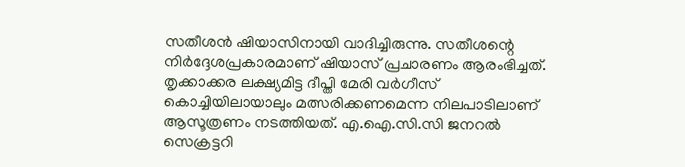സതീശൻ ഷിയാസിനായി വാദിച്ചിരുന്നു. സതീശന്റെ നിർദ്ദേശപ്രകാരമാണ് ഷിയാസ് പ്രചാരണം ആരംഭിച്ചത്.
തൃക്കാക്കര ലക്ഷ്യമിട്ട ദീപ്തി മേരി വർഗീസ് കൊച്ചിയിലായാലും മത്സരിക്കണമെന്ന നിലപാടിലാണ് ആസൂത്രണം നടത്തിയത്. എ.ഐ.സി.സി ജനറൽ സെക്രട്ടറി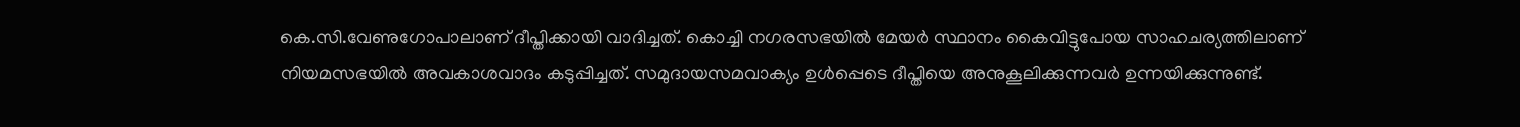കെ.സി.വേണുഗോപാലാണ് ദീപ്തിക്കായി വാദിച്ചത്. കൊച്ചി നഗരസഭയിൽ മേയർ സ്ഥാനം കൈവിട്ടുപോയ സാഹചര്യത്തിലാണ് നിയമസഭയിൽ അവകാശവാദം കടുപ്പിച്ചത്. സമുദായസമവാക്യം ഉൾപ്പെടെ ദീപ്തിയെ അനുകൂലിക്കുന്നവർ ഉന്നയിക്കുന്നുണ്ട്.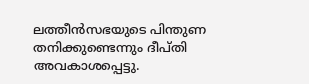ലത്തീൻസഭയുടെ പിന്തുണ തനിക്കുണ്ടെന്നും ദീപ്തി അവകാശപ്പെട്ടു.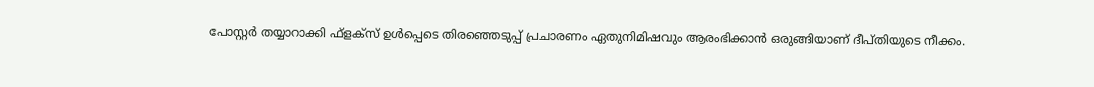പോസ്റ്റർ തയ്യാറാക്കി ഫ്ളക്സ് ഉൾപ്പെടെ തിരഞ്ഞെടുപ്പ് പ്രചാരണം ഏതുനിമിഷവും ആരംഭിക്കാൻ ഒരുങ്ങിയാണ് ദീപ്തിയുടെ നീക്കം.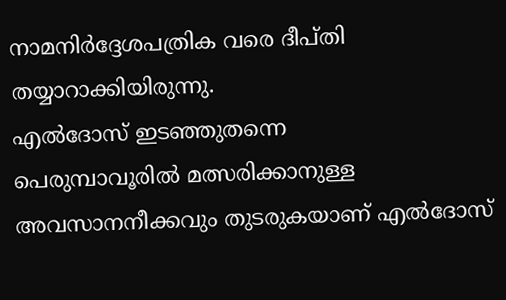നാമനിർദ്ദേശപത്രിക വരെ ദീപ്തി തയ്യാറാക്കിയിരുന്നു.
എൽദോസ് ഇടഞ്ഞുതന്നെ
പെരുമ്പാവൂരിൽ മത്സരിക്കാനുള്ള അവസാനനീക്കവും തുടരുകയാണ് എൽദോസ്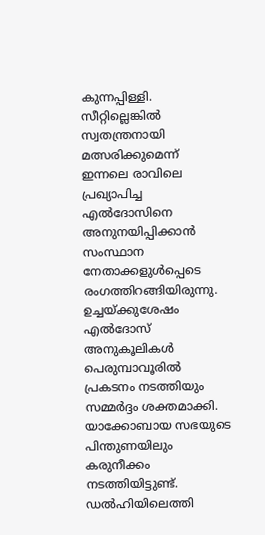കുന്നപ്പിള്ളി. സീറ്റില്ലെങ്കിൽ സ്വതന്ത്രനായി മത്സരിക്കുമെന്ന് ഇന്നലെ രാവിലെ പ്രഖ്യാപിച്ച എൽദോസിനെ അനുനയിപ്പിക്കാൻ സംസ്ഥാന നേതാക്കളുൾപ്പെടെ രംഗത്തിറങ്ങിയിരുന്നു. ഉച്ചയ്ക്കുശേഷം എൽദോസ് അനുകൂലികൾ പെരുമ്പാവൂരിൽ പ്രകടനം നടത്തിയും സമ്മർദ്ദം ശക്തമാക്കി. യാക്കോബായ സഭയുടെ പിന്തുണയിലും കരുനീക്കം നടത്തിയിട്ടുണ്ട്. ഡൽഹിയിലെത്തി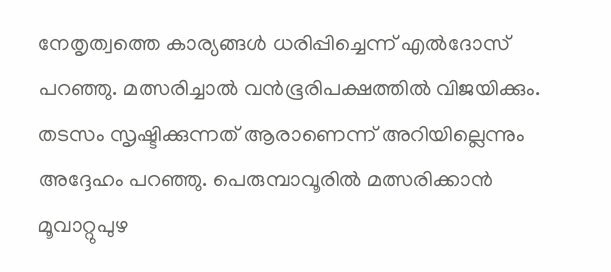നേതൃത്വത്തെ കാര്യങ്ങൾ ധരിപ്പിച്ചെന്ന് എൽദോസ് പറഞ്ഞു. മത്സരിച്ചാൽ വൻഭൂരിപക്ഷത്തിൽ വിജയിക്കും. തടസം സൃഷ്ടിക്കുന്നത് ആരാണെന്ന് അറിയില്ലെന്നും അദ്ദേഹം പറഞ്ഞു. പെരുമ്പാവൂരിൽ മത്സരിക്കാൻ മൂവാറ്റുപുഴ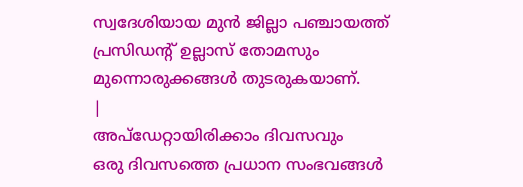സ്വദേശിയായ മുൻ ജില്ലാ പഞ്ചായത്ത് പ്രസിഡന്റ് ഉല്ലാസ് തോമസും മുന്നൊരുക്കങ്ങൾ തുടരുകയാണ്.
|
അപ്ഡേറ്റായിരിക്കാം ദിവസവും
ഒരു ദിവസത്തെ പ്രധാന സംഭവങ്ങൾ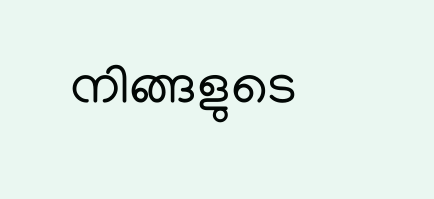നിങ്ങളുടെ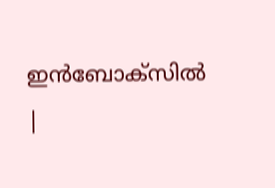ഇൻബോക്സിൽ |